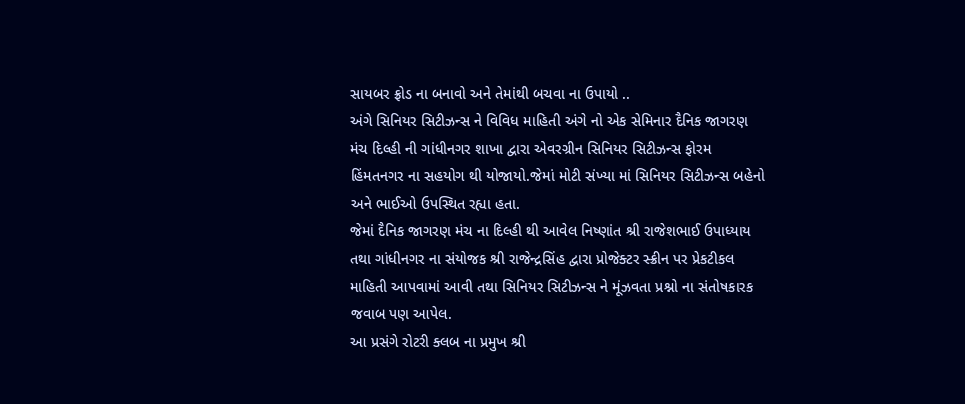સાયબર ફ્રોડ ના બનાવો અને તેમાંથી બચવા ના ઉપાયો ..
અંગે સિનિયર સિટીઝન્સ ને વિવિધ માહિતી અંગે નો એક સેમિનાર દૈનિક જાગરણ મંચ દિલ્હી ની ગાંધીનગર શાખા દ્વારા એવરગ્રીન સિનિયર સિટીઝન્સ ફોરમ હિંમતનગર ના સહયોગ થી યોજાયો.જેમાં મોટી સંખ્યા માં સિનિયર સિટીઝન્સ બહેનો અને ભાઈઓ ઉપસ્થિત રહ્યા હતા.
જેમાં દૈનિક જાગરણ મંચ ના દિલ્હી થી આવેલ નિષ્ણાંત શ્રી રાજેશભાઈ ઉપાધ્યાય તથા ગાંધીનગર ના સંયોજક શ્રી રાજેન્દ્રસિંહ દ્વારા પ્રોજેક્ટર સ્ક્રીન પર પ્રેકટીકલ માહિતી આપવામાં આવી તથા સિનિયર સિટીઝન્સ ને મૂંઝવતા પ્રશ્નો ના સંતોષકારક જવાબ પણ આપેલ.
આ પ્રસંગે રોટરી ક્લબ ના પ્રમુખ શ્રી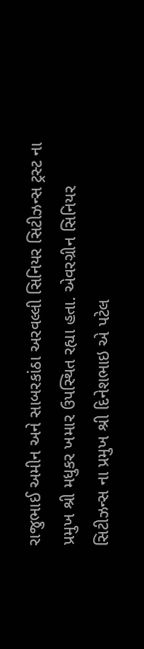રાજુભાઈ અમીન અને સાબરકાંઠા અરવલ્લી સિનિયર સિટીઝન્સ ટ્રસ્ટ ના પ્રમુખ શ્રી મધુકર ખમાર ઉપસ્થિત રહ્યા હતા. એવરગ્રીન સિનિયર સિટીઝન્સ ના પ્રમુખ શ્રી દિનેશભાઇ એ પટેલ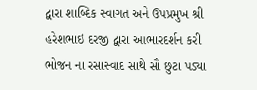દ્વારા શાબ્દિક સ્વાગત અને ઉપપ્રમુખ શ્રી હરેશભાઇ દરજી દ્વારા આભારદર્શન કરી ભોજન ના રસાસ્વાદ સાથે સૌ છુટા પડ્યા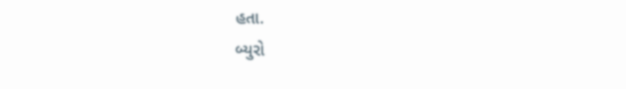હતા.
બ્યુરો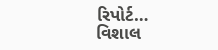રિપોર્ટ… વિશાલ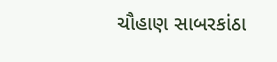ચૌહાણ સાબરકાંઠા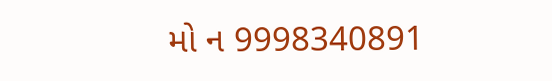મો ન 9998340891